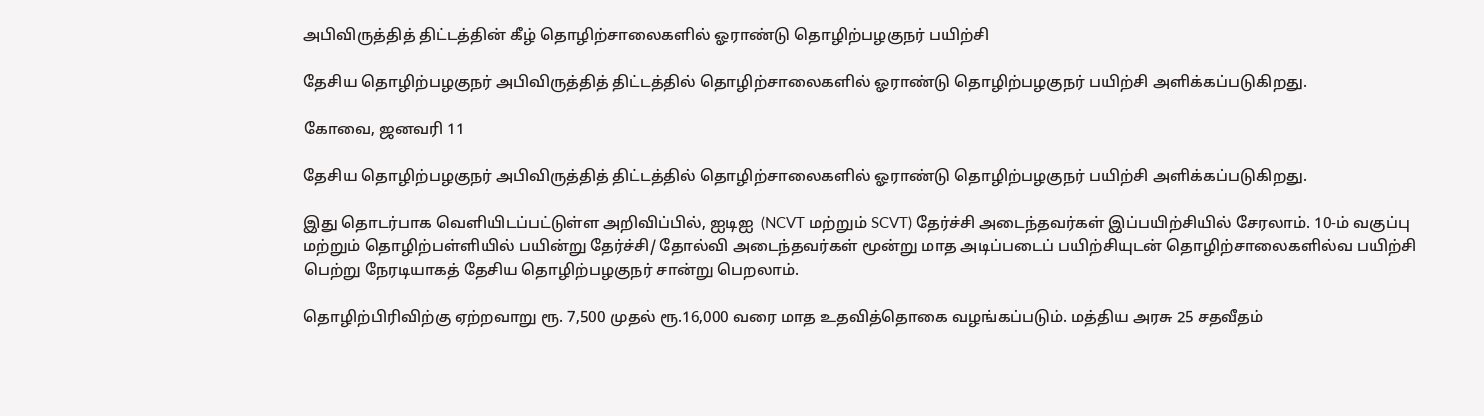அபிவிருத்தித் திட்டத்தின் கீழ் தொழிற்சாலைகளில் ஓராண்டு தொழிற்பழகுநர் பயிற்சி

தேசிய தொழிற்பழகுநர் அபிவிருத்தித் திட்டத்தில் தொழிற்சாலைகளில் ஓராண்டு தொழிற்பழகுநர் பயிற்சி அளிக்கப்படுகிறது.

கோவை, ஜனவரி 11

தேசிய தொழிற்பழகுநர் அபிவிருத்தித் திட்டத்தில் தொழிற்சாலைகளில் ஓராண்டு தொழிற்பழகுநர் பயிற்சி அளிக்கப்படுகிறது.

இது தொடர்பாக வெளியிடப்பட்டுள்ள அறிவிப்பில், ஐடிஐ  (NCVT மற்றும் SCVT) தேர்ச்சி அடைந்தவர்கள் இப்பயிற்சியில் சேரலாம். 10-ம் வகுப்பு மற்றும் தொழிற்பள்ளியில் பயின்று தேர்ச்சி/ தோல்வி அடைந்தவர்கள் மூன்று மாத அடிப்படைப் பயிற்சியுடன் தொழிற்சாலைகளில்வ பயிற்சி பெற்று நேரடியாகத் தேசிய தொழிற்பழகுநர் சான்று பெறலாம்.

தொழிற்பிரிவிற்கு ஏற்றவாறு ரூ. 7,500 முதல் ரூ.16,000 வரை மாத உதவித்தொகை வழங்கப்படும். மத்திய அரசு 25 சதவீதம்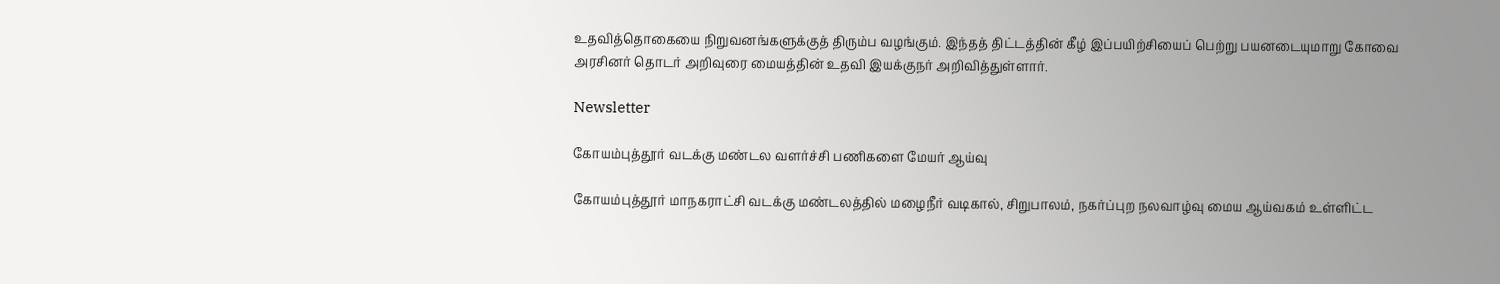உதவித்தொகையை நிறுவனங்களுக்குத் திரும்ப வழங்கும். இந்தத் திட்டத்தின் கீழ் இப்பயிற்சியைப் பெற்று பயனடையுமாறு கோவை அரசினர் தொடர் அறிவுரை மையத்தின் உதவி இயக்குநர் அறிவித்துள்ளார்.

Newsletter

கோயம்புத்தூர் வடக்கு மண்டல வளர்ச்சி பணிகளை மேயர் ஆய்வு

கோயம்புத்தூர் மாநகராட்சி வடக்கு மண்டலத்தில் மழைநீர் வடிகால், சிறுபாலம், நகர்ப்புற நலவாழ்வு மைய ஆய்வகம் உள்ளிட்ட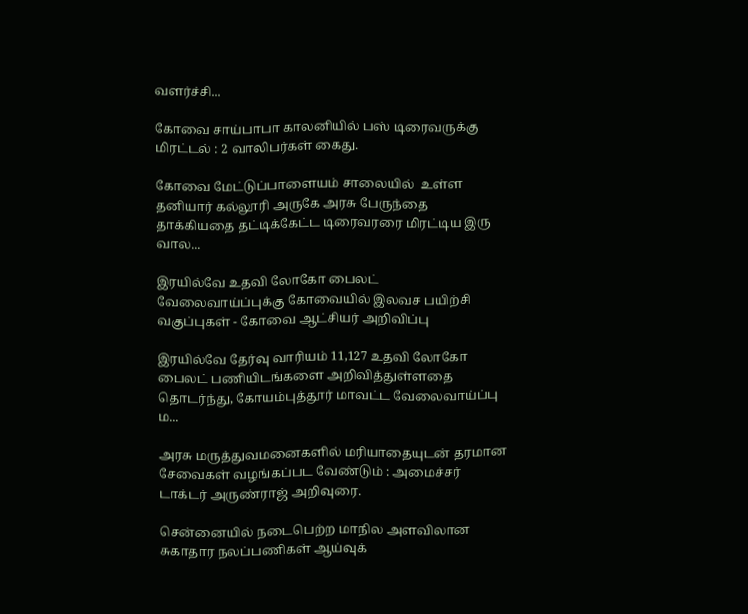வளர்ச்சி...

கோவை சாய்பாபா காலனியில் பஸ் டிரைவருக்கு மிரட்டல் : 2 வாலிபர்கள் கைது.

கோவை மேட்டுப்பாளையம் சாலையில்  உள்ள தனியார் கல்லூரி அருகே அரசு பேருந்தை தாக்கியதை தட்டிக்கேட்ட டிரைவரரை மிரட்டிய இரு வால...

இரயில்வே உதவி லோகோ பைலட் வேலைவாய்ப்புக்கு கோவையில் இலவச பயிற்சி வகுப்புகள் - கோவை ஆட்சியர் அறிவிப்பு

இரயில்வே தேர்வு வாரியம் 11,127 உதவி லோகோ பைலட் பணியிடங்களை அறிவித்துள்ளதை தொடர்ந்து, கோயம்புத்தூர் மாவட்ட வேலைவாய்ப்பு ம...

அரசு மருத்துவமனைகளில் மரியாதையுடன் தரமான சேவைகள் வழங்கப்பட வேண்டும் : அமைச்சர் டாக்டர் அருண்ராஜ் அறிவுரை.

சென்னையில் நடைபெற்ற மாநில அளவிலான சுகாதார நலப்பணிகள் ஆய்வுக்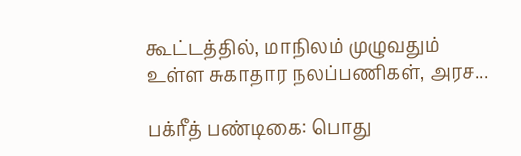கூட்டத்தில், மாநிலம் முழுவதும் உள்ள சுகாதார நலப்பணிகள், அரச...

பக்ரீத் பண்டிகை: பொது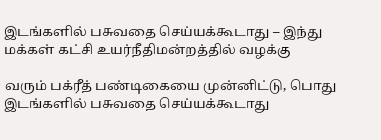இடங்களில் பசுவதை செய்யக்கூடாது – இந்து மக்கள் கட்சி உயர்நீதிமன்றத்தில் வழக்கு

வரும் பக்ரீத் பண்டிகையை முன்னிட்டு, பொது இடங்களில் பசுவதை செய்யக்கூடாது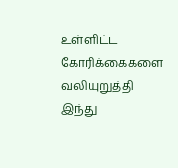உள்ளிட்ட கோரிக்கைகளை வலியுறுத்தி இந்து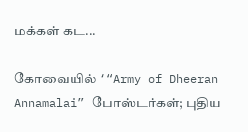மக்கள் கட...

கோவையில் ‘“Army of Dheeran Annamalai” போஸ்டர்கள்; புதிய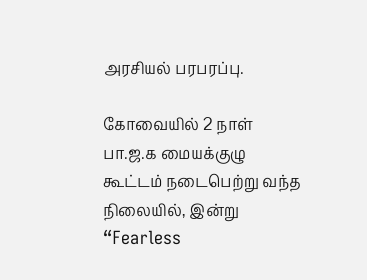அரசியல் பரபரப்பு.

கோவையில் 2 நாள் பா.ஜ.க மையக்குழு கூட்டம் நடைபெற்று வந்த நிலையில், இன்று “Fearless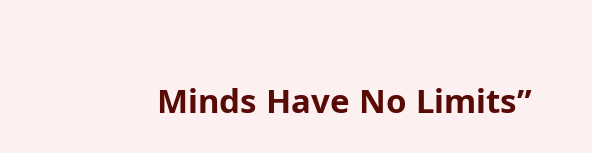Minds Have No Limits”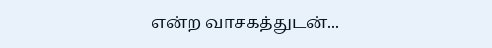என்ற வாசகத்துடன்...